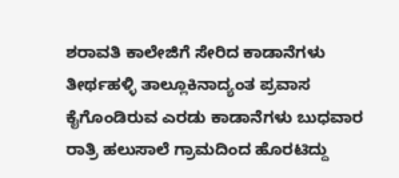ಶರಾವತಿ ಕಾಲೇಜಿಗೆ ಸೇರಿದ ಕಾಡಾನೆಗಳು
ತೀರ್ಥಹಳ್ಳಿ ತಾಲ್ಲೂಕಿನಾದ್ಯಂತ ಪ್ರವಾಸ ಕೈಗೊಂಡಿರುವ ಎರಡು ಕಾಡಾನೆಗಳು ಬುಧವಾರ ರಾತ್ರಿ ಹಲುಸಾಲೆ ಗ್ರಾಮದಿಂದ ಹೊರಟಿದ್ದು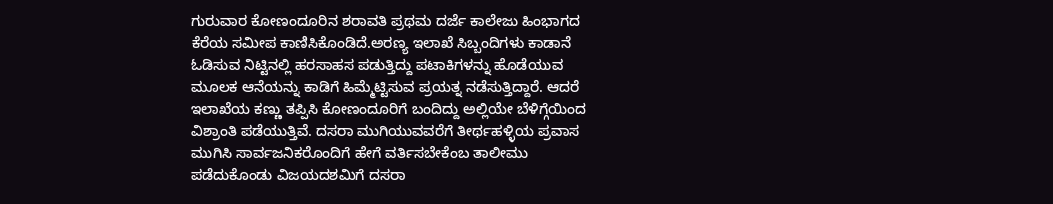ಗುರುವಾರ ಕೋಣಂದೂರಿನ ಶರಾವತಿ ಪ್ರಥಮ ದರ್ಜೆ ಕಾಲೇಜು ಹಿಂಭಾಗದ ಕೆರೆಯ ಸಮೀಪ ಕಾಣಿಸಿಕೊಂಡಿದೆ.ಅರಣ್ಯ ಇಲಾಖೆ ಸಿಬ್ಬಂದಿಗಳು ಕಾಡಾನೆ ಓಡಿಸುವ ನಿಟ್ಟಿನಲ್ಲಿ ಹರಸಾಹಸ ಪಡುತ್ತಿದ್ದು ಪಟಾಕಿಗಳನ್ನು ಹೊಡೆಯುವ ಮೂಲಕ ಆನೆಯನ್ನು ಕಾಡಿಗೆ ಹಿಮ್ಮೆಟ್ಟಿಸುವ ಪ್ರಯತ್ನ ನಡೆಸುತ್ತಿದ್ದಾರೆ. ಆದರೆ ಇಲಾಖೆಯ ಕಣ್ಣು ತಪ್ಪಿಸಿ ಕೋಣಂದೂರಿಗೆ ಬಂದಿದ್ದು ಅಲ್ಲಿಯೇ ಬೆಳಿಗ್ಗೆಯಿಂದ ವಿಶ್ರಾಂತಿ ಪಡೆಯುತ್ತಿವೆ. ದಸರಾ ಮುಗಿಯುವವರೆಗೆ ತೀರ್ಥಹಳ್ಳಿಯ ಪ್ರವಾಸ ಮುಗಿಸಿ ಸಾರ್ವಜನಿಕರೊಂದಿಗೆ ಹೇಗೆ ವರ್ತಿಸಬೇಕೆಂಬ ತಾಲೀಮು ಪಡೆದುಕೊಂಡು ವಿಜಯದಶಮಿಗೆ ದಸರಾ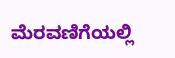ಮೆರವಣಿಗೆಯಲ್ಲಿ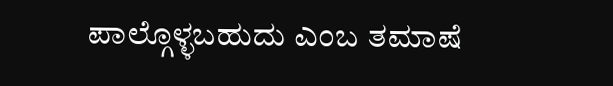ಪಾಲ್ಗೊಳ್ಳಬಹುದು ಎಂಬ ತಮಾಷೆ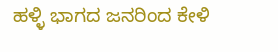ಹಳ್ಳಿ ಭಾಗದ ಜನರಿಂದ ಕೇಳಿ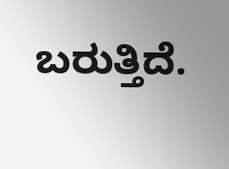ಬರುತ್ತಿದೆ.